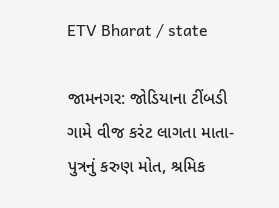ETV Bharat / state

જામનગર: જોડિયાના ટીંબડી ગામે વીજ કરંટ લાગતા માતા-પુત્રનું કરુણ મોત, શ્રમિક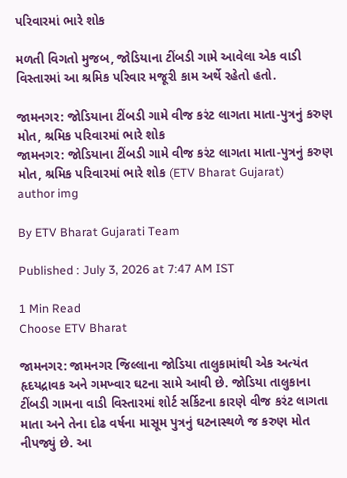પરિવારમાં ભારે શોક

મળતી વિગતો મુજબ, જોડિયાના ટીંબડી ગામે આવેલા એક વાડી વિસ્તારમાં આ શ્રમિક પરિવાર મજૂરી કામ અર્થે રહેતો હતો.

જામનગર: જોડિયાના ટીંબડી ગામે વીજ કરંટ લાગતા માતા-પુત્રનું કરુણ મોત, શ્રમિક પરિવારમાં ભારે શોક
જામનગર: જોડિયાના ટીંબડી ગામે વીજ કરંટ લાગતા માતા-પુત્રનું કરુણ મોત, શ્રમિક પરિવારમાં ભારે શોક (ETV Bharat Gujarat)
author img

By ETV Bharat Gujarati Team

Published : July 3, 2026 at 7:47 AM IST

1 Min Read
Choose ETV Bharat

જામનગર: જામનગર જિલ્લાના જોડિયા તાલુકામાંથી એક અત્યંત હૃદયદ્રાવક અને ગમખ્વાર ઘટના સામે આવી છે. જોડિયા તાલુકાના ટીંબડી ગામના વાડી વિસ્તારમાં શોર્ટ સર્કિટના કારણે વીજ કરંટ લાગતા માતા અને તેના દોઢ વર્ષના માસૂમ પુત્રનું ઘટનાસ્થળે જ કરુણ મોત નીપજ્યું છે. આ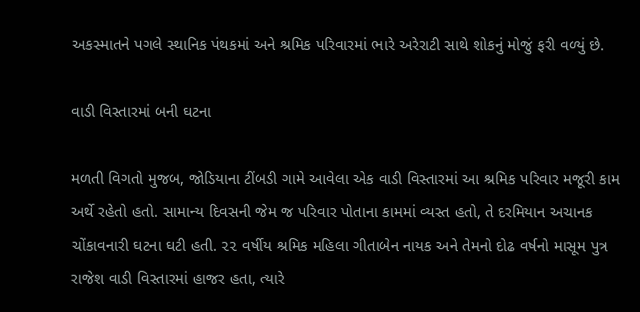અકસ્માતને પગલે સ્થાનિક પંથકમાં અને શ્રમિક પરિવારમાં ભારે અરેરાટી સાથે શોકનું મોજું ફરી વળ્યું છે.

વાડી વિસ્તારમાં બની ઘટના

મળતી વિગતો મુજબ, જોડિયાના ટીંબડી ગામે આવેલા એક વાડી વિસ્તારમાં આ શ્રમિક પરિવાર મજૂરી કામ અર્થે રહેતો હતો. સામાન્ય દિવસની જેમ જ પરિવાર પોતાના કામમાં વ્યસ્ત હતો, તે દરમિયાન અચાનક ચોંકાવનારી ઘટના ઘટી હતી. ૨૨ વર્ષીય શ્રમિક મહિલા ગીતાબેન નાયક અને તેમનો દોઢ વર્ષનો માસૂમ પુત્ર રાજેશ વાડી વિસ્તારમાં હાજર હતા, ત્યારે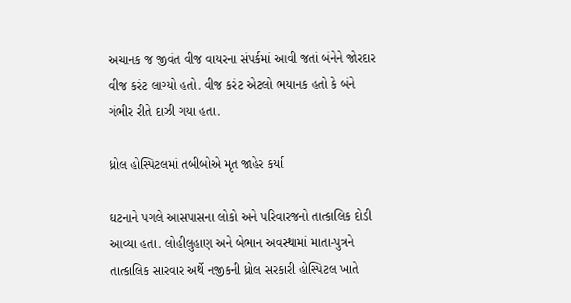અચાનક જ જીવંત વીજ વાયરના સંપર્કમાં આવી જતાં બંનેને જોરદાર વીજ કરંટ લાગ્યો હતો. વીજ કરંટ એટલો ભયાનક હતો કે બંને ગંભીર રીતે દાઝી ગયા હતા.

ધ્રોલ હોસ્પિટલમાં તબીબોએ મૃત જાહેર કર્યા

ઘટનાને પગલે આસપાસના લોકો અને પરિવારજનો તાત્કાલિક દોડી આવ્યા હતા. લોહીલુહાણ અને બેભાન અવસ્થામાં માતા-પુત્રને તાત્કાલિક સારવાર અર્થે નજીકની ધ્રોલ સરકારી હોસ્પિટલ ખાતે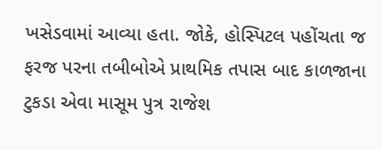ખસેડવામાં આવ્યા હતા. જોકે, હોસ્પિટલ પહોંચતા જ ફરજ પરના તબીબોએ પ્રાથમિક તપાસ બાદ કાળજાના ટુકડા એવા માસૂમ પુત્ર રાજેશ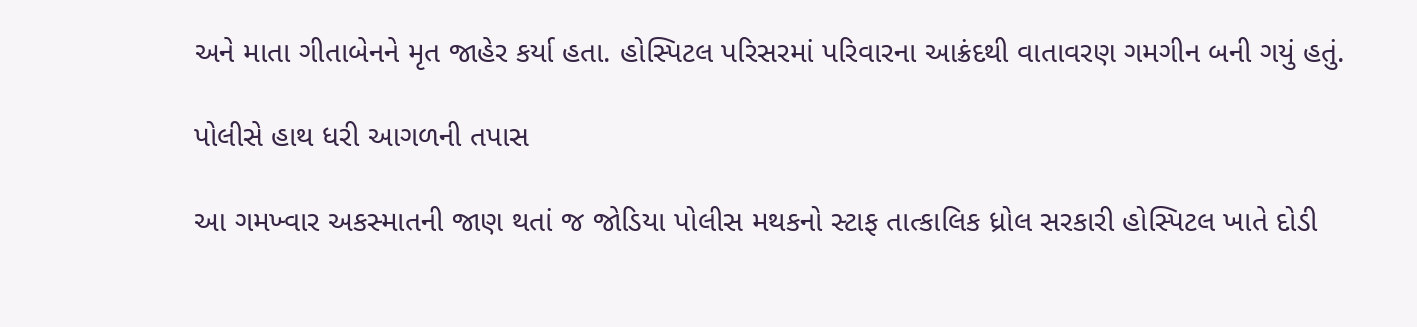અને માતા ગીતાબેનને મૃત જાહેર કર્યા હતા. હોસ્પિટલ પરિસરમાં પરિવારના આક્રંદથી વાતાવરણ ગમગીન બની ગયું હતું.

પોલીસે હાથ ધરી આગળની તપાસ

આ ગમખ્વાર અકસ્માતની જાણ થતાં જ જોડિયા પોલીસ મથકનો સ્ટાફ તાત્કાલિક ધ્રોલ સરકારી હોસ્પિટલ ખાતે દોડી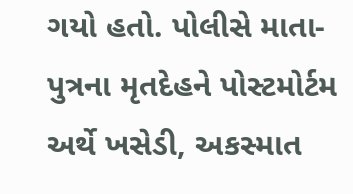ગયો હતો. પોલીસે માતા-પુત્રના મૃતદેહને પોસ્ટમોર્ટમ અર્થે ખસેડી, અકસ્માત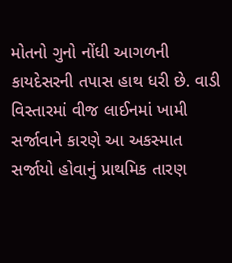મોતનો ગુનો નોંધી આગળની કાયદેસરની તપાસ હાથ ધરી છે. વાડી વિસ્તારમાં વીજ લાઈનમાં ખામી સર્જાવાને કારણે આ અકસ્માત સર્જાયો હોવાનું પ્રાથમિક તારણ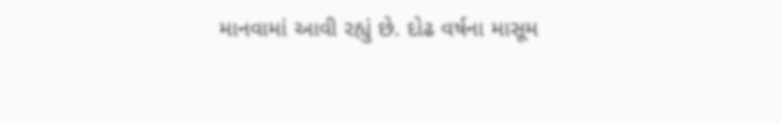માનવામાં આવી રહ્યું છે. દોઢ વર્ષના માસૂમ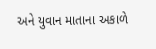અને યુવાન માતાના અકાળે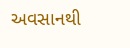અવસાનથી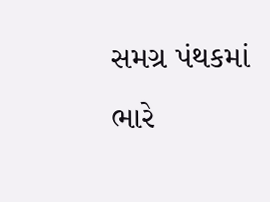સમગ્ર પંથકમાં ભારે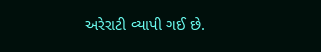અરેરાટી વ્યાપી ગઈ છે.